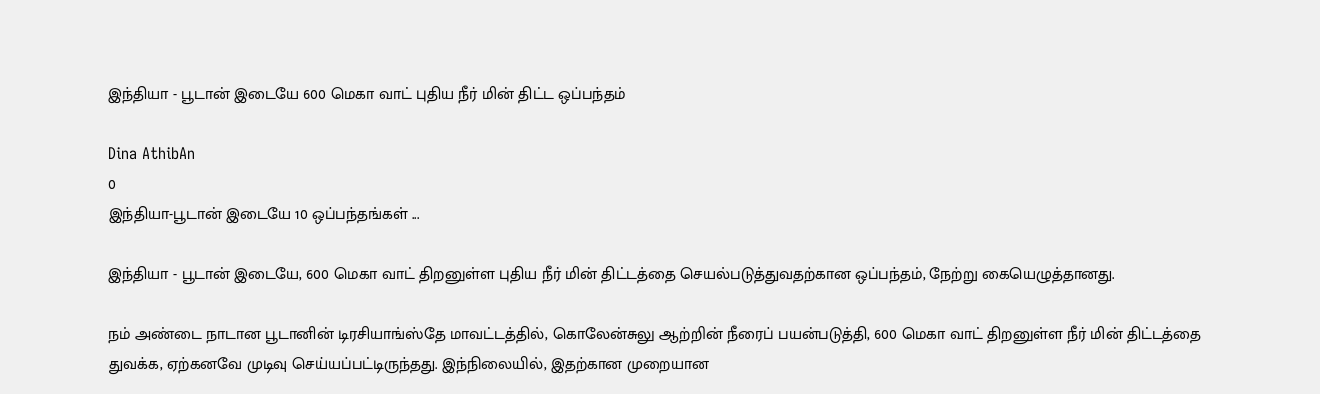இந்தியா - பூடான் இடையே 600 மெகா வாட் புதிய நீர் மின் திட்ட ஒப்பந்தம்

Dina AthibAn
0
இந்தியா-பூடான் இடையே 10 ஒப்பந்தங்கள் ...

இந்தியா - பூடான் இடையே, 600 மெகா வாட் திறனுள்ள புதிய நீர் மின் திட்டத்தை செயல்படுத்துவதற்கான ஒப்பந்தம், நேற்று கையெழுத்தானது.

நம் அண்டை நாடான பூடானின் டிரசியாங்ஸ்தே மாவட்டத்தில், கொலேன்சுலு ஆற்றின் நீரைப் பயன்படுத்தி, 600 மெகா வாட் திறனுள்ள நீர் மின் திட்டத்தை துவக்க, ஏற்கனவே முடிவு செய்யப்பட்டிருந்தது. இந்நிலையில், இதற்கான முறையான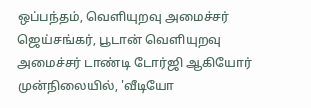ஒப்பந்தம், வெளியுறவு அமைச்சர் ஜெய்சங்கர், பூடான் வெளியுறவு அமைச்சர் டாண்டி டோர்ஜி ஆகியோர் முன்நிலையில், 'வீடியோ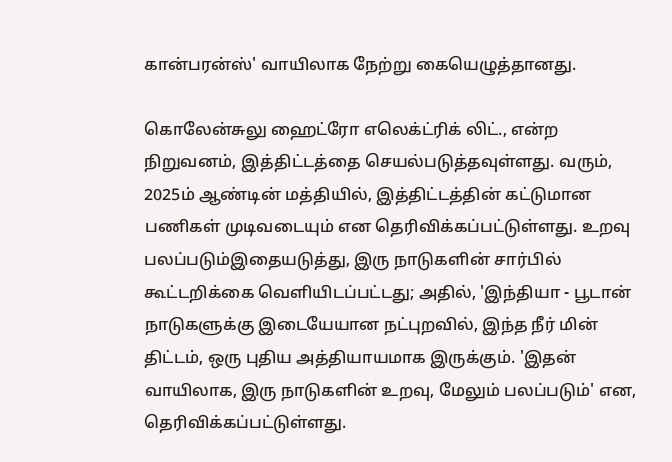கான்பரன்ஸ்' வாயிலாக நேற்று கையெழுத்தானது.

கொலேன்சுலு ஹைட்ரோ எலெக்ட்ரிக் லிட்., என்ற நிறுவனம், இத்திட்டத்தை செயல்படுத்தவுள்ளது. வரும், 2025ம் ஆண்டின் மத்தியில், இத்திட்டத்தின் கட்டுமான பணிகள் முடிவடையும் என தெரிவிக்கப்பட்டுள்ளது. உறவு பலப்படும்இதையடுத்து, இரு நாடுகளின் சார்பில் கூட்டறிக்கை வெளியிடப்பட்டது; அதில், 'இந்தியா - பூடான் நாடுகளுக்கு இடையேயான நட்புறவில், இந்த நீர் மின் திட்டம், ஒரு புதிய அத்தியாயமாக இருக்கும். 'இதன் வாயிலாக, இரு நாடுகளின் உறவு, மேலும் பலப்படும்' என, தெரிவிக்கப்பட்டுள்ளது.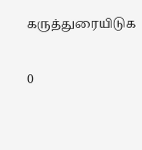கருத்துரையிடுக

0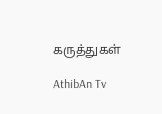கருத்துகள்

AthibAn Tv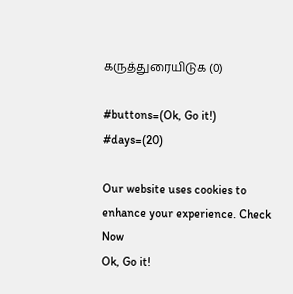கருத்துரையிடுக (0)

#buttons=(Ok, Go it!) #days=(20)

Our website uses cookies to enhance your experience. Check Now
Ok, Go it!